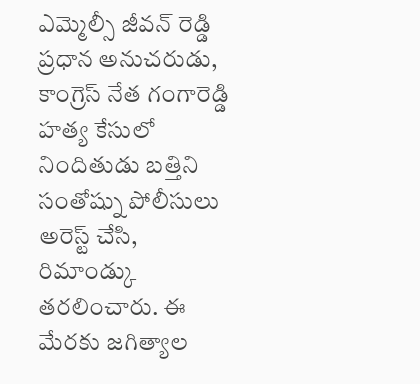ఎమ్మెల్సీ జీవన్ రెడ్డి ప్రధాన అనుచరుడు, కాంగ్రెస్ నేత గంగారెడ్డి హత్య కేసులో నిందితుడు బత్తిని సంతోష్ను పోలీసులు అరెస్ట్ చేసి, రిమాండ్కు తరలించారు. ఈ మేరకు జగిత్యాల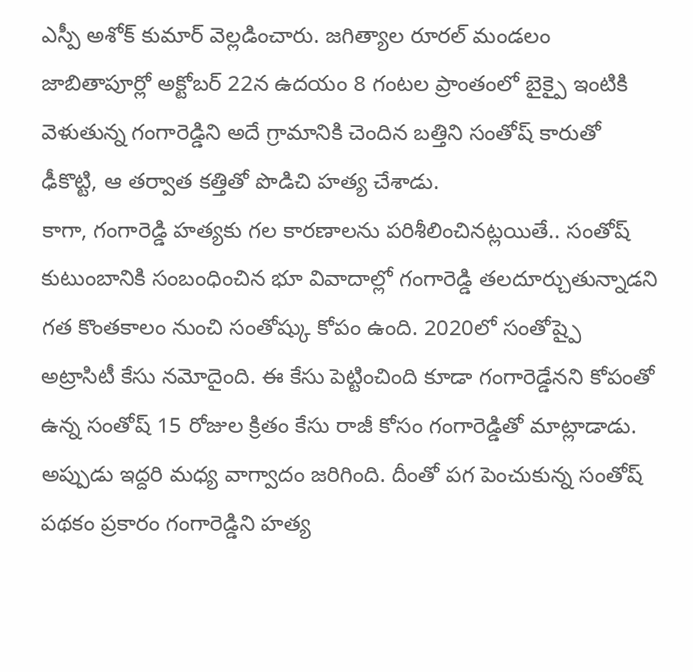ఎస్పీ అశోక్ కుమార్ వెల్లడించారు. జగిత్యాల రూరల్ మండలం జాబితాపూర్లో అక్టోబర్ 22న ఉదయం 8 గంటల ప్రాంతంలో బైక్పై ఇంటికి వెళుతున్న గంగారెడ్డిని అదే గ్రామానికి చెందిన బత్తిని సంతోష్ కారుతో ఢీకొట్టి, ఆ తర్వాత కత్తితో పొడిచి హత్య చేశాడు.
కాగా, గంగారెడ్డి హత్యకు గల కారణాలను పరిశీలించినట్లయితే.. సంతోష్ కుటుంబానికి సంబంధించిన భూ వివాదాల్లో గంగారెడ్డి తలదూర్చుతున్నాడని గత కొంతకాలం నుంచి సంతోష్కు కోపం ఉంది. 2020లో సంతోష్పై అట్రాసిటీ కేసు నమోదైంది. ఈ కేసు పెట్టించింది కూడా గంగారెడ్డేనని కోపంతో ఉన్న సంతోష్ 15 రోజుల క్రితం కేసు రాజీ కోసం గంగారెడ్డితో మాట్లాడాడు. అప్పుడు ఇద్దరి మధ్య వాగ్వాదం జరిగింది. దీంతో పగ పెంచుకున్న సంతోష్ పథకం ప్రకారం గంగారెడ్డిని హత్య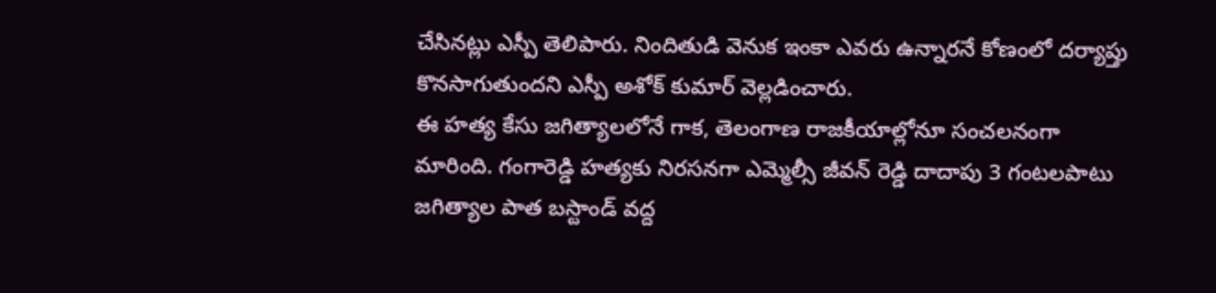చేసినట్లు ఎస్పీ తెలిపారు. నిందితుడి వెనుక ఇంకా ఎవరు ఉన్నారనే కోణంలో దర్యాప్తు కొనసాగుతుందని ఎస్పీ అశోక్ కుమార్ వెల్లడించారు.
ఈ హత్య కేసు జగిత్యాలలోనే గాక, తెలంగాణ రాజకీయాల్లోనూ సంచలనంగా మారింది. గంగారెడ్డి హత్యకు నిరసనగా ఎమ్మెల్సీ జీవన్ రెడ్డి దాదాపు 3 గంటలపాటు జగిత్యాల పాత బస్టాండ్ వద్ద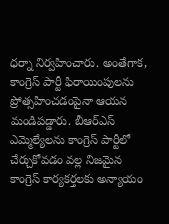ధర్నా నిర్వహించారు. అంతేగాక, కాంగ్రెస్ పార్టీ ఫిరాయింపులను ప్రోత్సహించడంపైనా ఆయన మండిపడ్డారు. బీఆర్ఎస్ ఎమ్మెల్యేలను కాంగ్రెస్ పార్టీలో చేర్చుకోవడం వల్ల నిజమైన కాంగ్రెస్ కార్యకర్తలకు అన్యాయం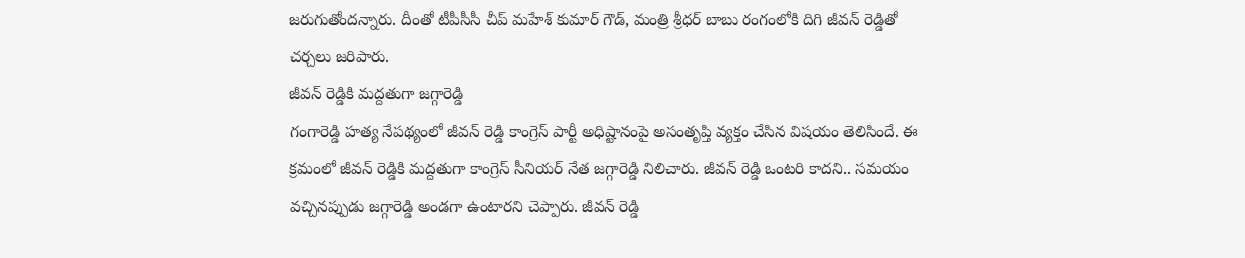జరుగుతోందన్నారు. దీంతో టీపీసీసీ చీప్ మహేశ్ కుమార్ గౌడ్, మంత్రి శ్రీధర్ బాబు రంగంలోకి దిగి జీవన్ రెడ్డితో చర్చలు జరిపారు.
జీవన్ రెడ్డికి మద్దతుగా జగ్గారెడ్డి
గంగారెడ్డి హత్య నేపథ్యంలో జీవన్ రెడ్డి కాంగ్రెస్ పార్టీ అధిష్టానంపై అసంతృప్తి వ్యక్తం చేసిన విషయం తెలిసిందే. ఈ క్రమంలో జీవన్ రెడ్డికి మద్దతుగా కాంగ్రెస్ సీనియర్ నేత జగ్గారెడ్డి నిలిచారు. జీవన్ రెడ్డి ఒంటరి కాదని.. సమయం వచ్చినప్పుడు జగ్గారెడ్డి అండగా ఉంటారని చెప్పారు. జీవన్ రెడ్డి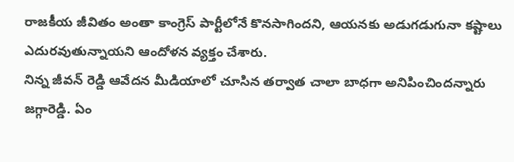రాజకీయ జీవితం అంతా కాంగ్రెస్ పార్టీలోనే కొనసాగిందని, ఆయనకు అడుగడుగునా కష్టాలు ఎదురవుతున్నాయని ఆందోళన వ్యక్తం చేశారు.
నిన్న జీవన్ రెడ్డి ఆవేదన మీడియాలో చూసిన తర్వాత చాలా బాధగా అనిపించిందన్నారు జగ్గారెడ్డి. ఏం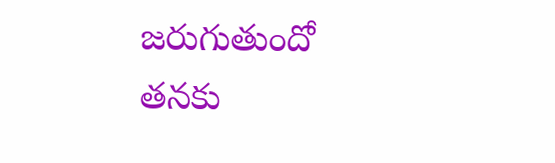జరుగుతుందో తనకు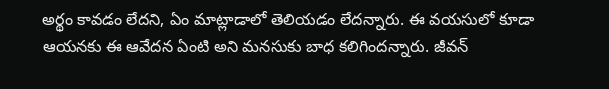అర్థం కావడం లేదని, ఏం మాట్లాడాలో తెలియడం లేదన్నారు. ఈ వయసులో కూడా ఆయనకు ఈ ఆవేదన ఏంటి అని మనసుకు బాధ కలిగిందన్నారు. జీవన్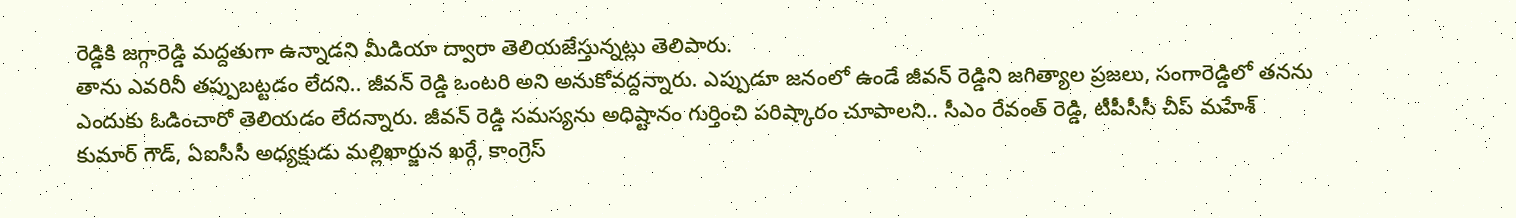రెడ్డికి జగ్గారెడ్డి మద్దతుగా ఉన్నాడని మీడియా ద్వారా తెలియజేస్తున్నట్లు తెలిపారు.
తాను ఎవరినీ తప్పుబట్టడం లేదని.. జీవన్ రెడ్డి ఒంటరి అని అనుకోవద్దన్నారు. ఎప్పుడూ జనంలో ఉండే జీవన్ రెడ్డిని జగిత్యాల ప్రజలు, సంగారెడ్డిలో తనను ఎందుకు ఓడించారో తెలియడం లేదన్నారు. జీవన్ రెడ్డి సమస్యను అధిష్టానం గుర్తించి పరిష్కారం చూపాలని.. సీఎం రేవంత్ రెడ్డి, టీపీసీసీ చీప్ మహేశ్ కుమార్ గౌడ్, ఏఐసీసీ అధ్యక్షుడు మల్లిఖార్జున ఖర్గే, కాంగ్రెస్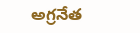అగ్రనేత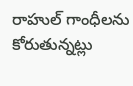రాహుల్ గాంధీలను కోరుతున్నట్లు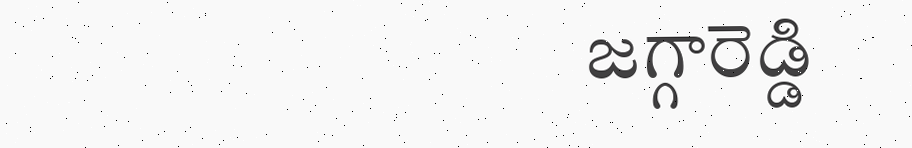జగ్గారెడ్డి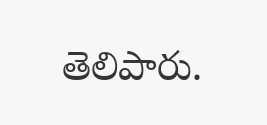తెలిపారు.